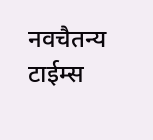नवचैतन्य टाईम्स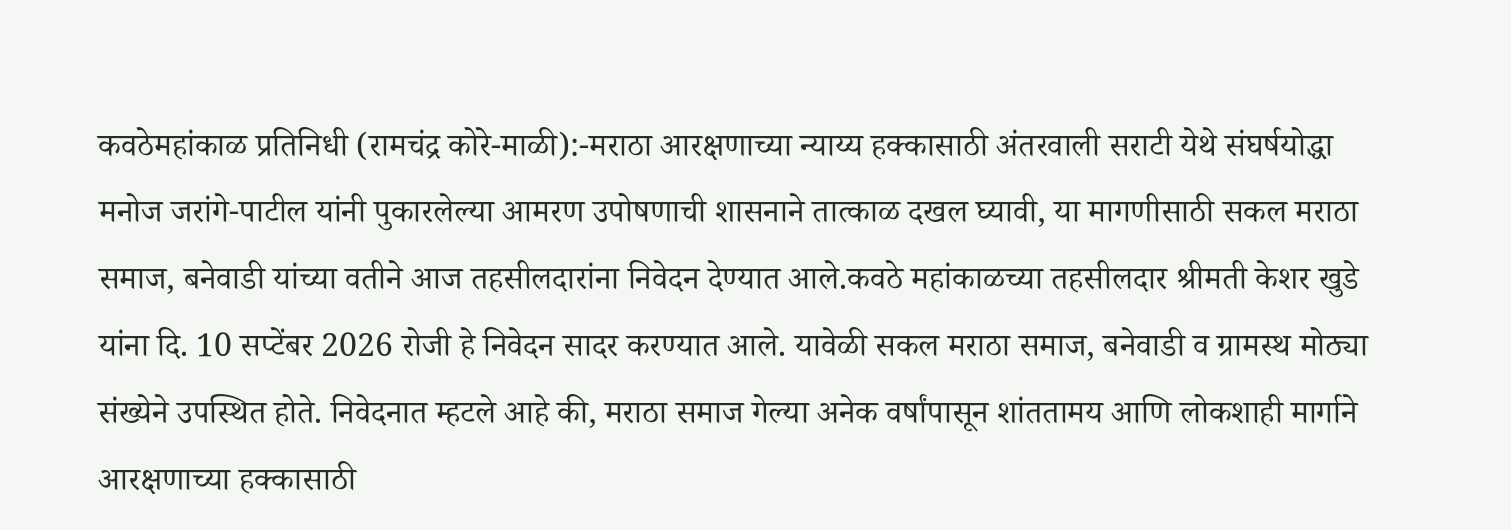कवठेमहांकाळ प्रतिनिधी (रामचंद्र कोरे-माळी):-मराठा आरक्षणाच्या न्याय्य हक्कासाठी अंतरवाली सराटी येथे संघर्षयोद्धा मनोज जरांगे-पाटील यांनी पुकारलेल्या आमरण उपोषणाची शासनाने तात्काळ दखल घ्यावी, या मागणीसाठी सकल मराठा समाज, बनेवाडी यांच्या वतीने आज तहसीलदारांना निवेदन देण्यात आले.कवठे महांकाळच्या तहसीलदार श्रीमती केशर खुडे यांना दि. 10 सप्टेंबर 2026 रोजी हे निवेदन सादर करण्यात आले. यावेळी सकल मराठा समाज, बनेवाडी व ग्रामस्थ मोठ्या संख्येने उपस्थित होते. निवेदनात म्हटले आहे की, मराठा समाज गेल्या अनेक वर्षांपासून शांततामय आणि लोकशाही मार्गाने आरक्षणाच्या हक्कासाठी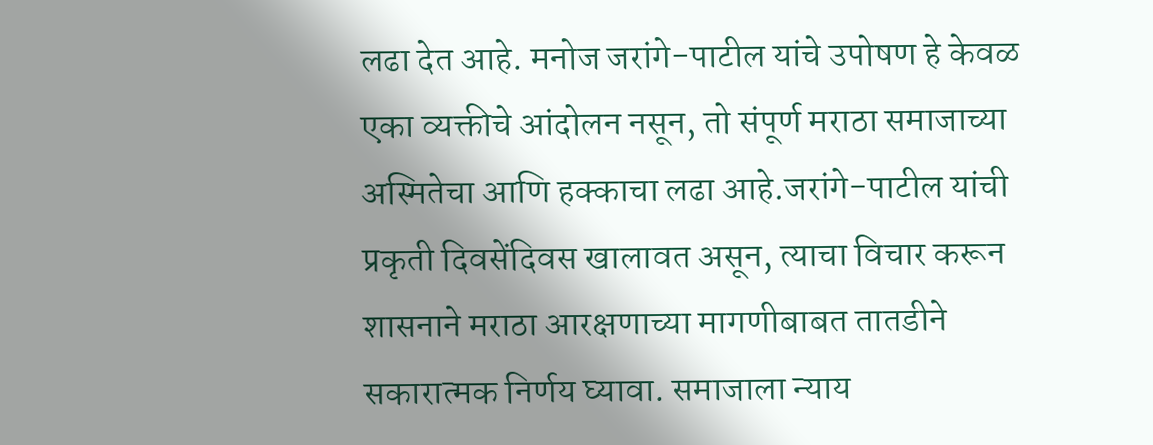लढा देत आहे. मनोज जरांगे-पाटील यांचे उपोषण हे केवळ एका व्यक्तीचे आंदोलन नसून, तो संपूर्ण मराठा समाजाच्या अस्मितेचा आणि हक्काचा लढा आहे.जरांगे-पाटील यांची प्रकृती दिवसेंदिवस खालावत असून, त्याचा विचार करून शासनाने मराठा आरक्षणाच्या मागणीबाबत तातडीने सकारात्मक निर्णय घ्यावा. समाजाला न्याय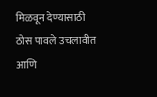मिळवून देण्यासाठी ठोस पावले उचलावीत आणि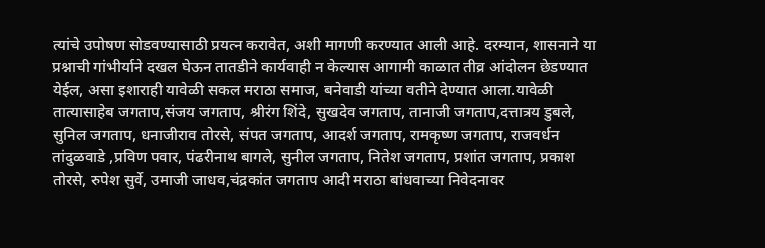त्यांचे उपोषण सोडवण्यासाठी प्रयत्न करावेत, अशी मागणी करण्यात आली आहे. दरम्यान, शासनाने या प्रश्नाची गांभीर्याने दखल घेऊन तातडीने कार्यवाही न केल्यास आगामी काळात तीव्र आंदोलन छेडण्यात येईल, असा इशाराही यावेळी सकल मराठा समाज, बनेवाडी यांच्या वतीने देण्यात आला.यावेळी तात्यासाहेब जगताप,संजय जगताप, श्रीरंग शिंदे, सुखदेव जगताप, तानाजी जगताप,दत्तात्रय डुबले, सुनिल जगताप, धनाजीराव तोरसे, संपत जगताप, आदर्श जगताप, रामकृष्ण जगताप, राजवर्धन तांदुळवाडे ,प्रविण पवार, पंढरीनाथ बागले, सुनील जगताप, नितेश जगताप, प्रशांत जगताप, प्रकाश तोरसे, रुपेश सुर्वे, उमाजी जाधव,चंद्रकांत जगताप आदी मराठा बांधवाच्या निवेदनावर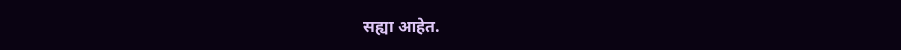सह्या आहेत.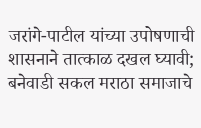जरांगे-पाटील यांच्या उपोषणाची शासनाने तात्काळ दखल घ्यावी; बनेवाडी सकल मराठा समाजाचे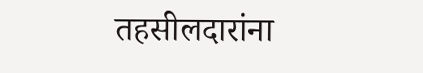तहसीलदारांना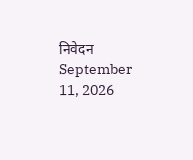निवेदन
September 11, 2026